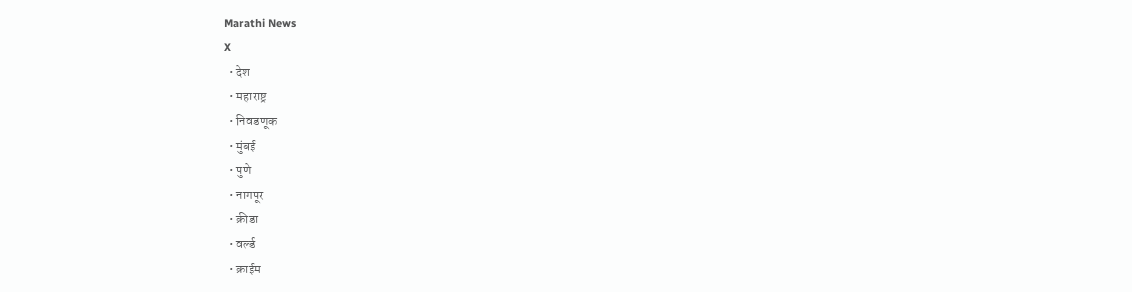Marathi News
X
  • देश
  • महाराष्ट्र
  • निवडणूक
  • मुंबई
  • पुणे
  • नागपूर
  • क्रीडा
  • वर्ल्ड
  • क्राईम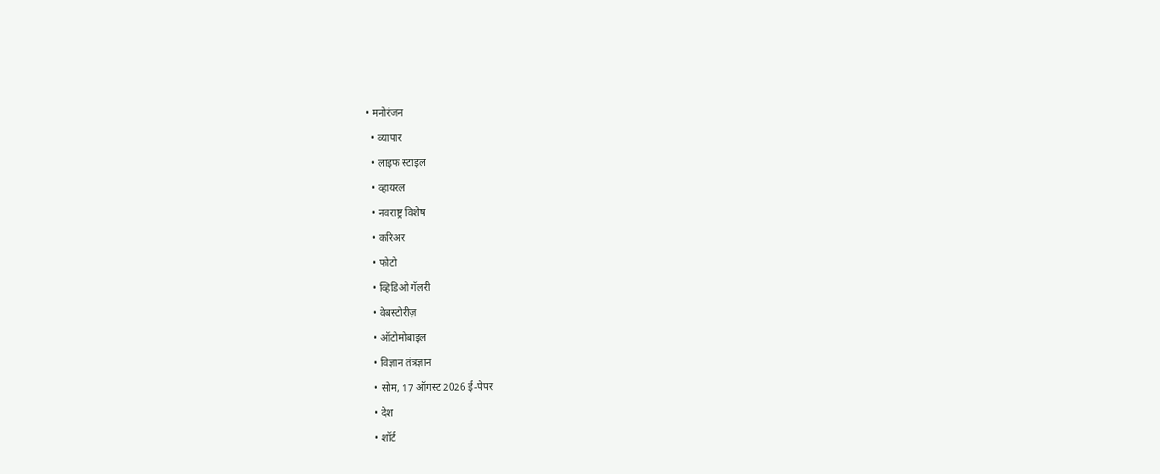• मनोरंजन
  • व्यापार
  • लाइफ स्टाइल
  • व्हायरल
  • नवराष्ट्र विशेष
  • करिअर
  • फोटो
  • व्हिडिओ गॅलरी
  • वेबस्टोरीज़
  • ऑटोमोबाइल
  • विज्ञान तंत्रज्ञान
  • सोम, 17 ऑगस्ट 2026 ई-पेपर
  • देश
  • शॉर्ट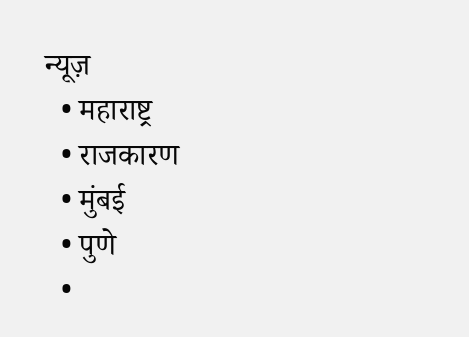न्यूज़
  • महाराष्ट्र
  • राजकारण
  • मुंबई
  • पुणे
  •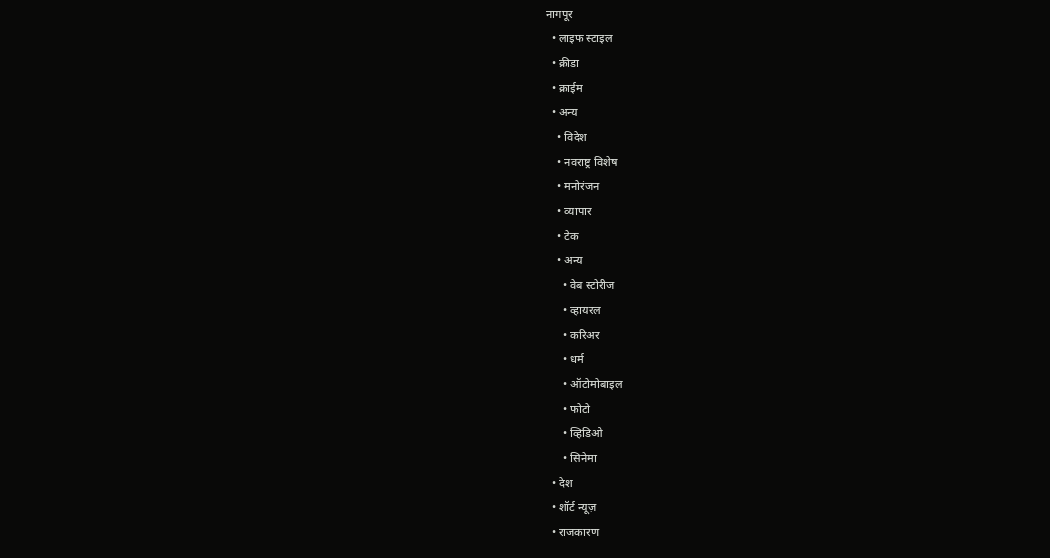नागपूर
  • लाइफ स्टाइल
  • क्रीडा
  • क्राईम
  • अन्य
    • विदेश
    • नवराष्ट्र विशेष
    • मनोरंजन
    • व्यापार
    • टेक
    • अन्य
      • वेब स्टोरीज
      • व्हायरल
      • करिअर
      • धर्म
      • ऑटोमोबाइल
      • फोटो
      • व्हिडिओ
      • सिनेमा
  • देश
  • शॉर्ट न्यूज़
  • राजकारण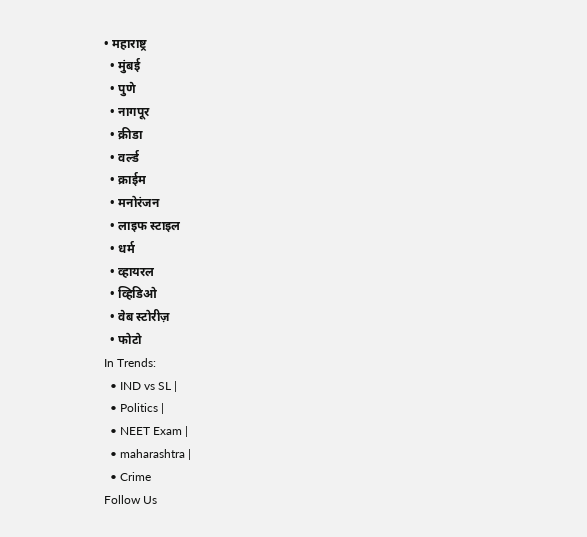• महाराष्ट्र
  • मुंबई
  • पुणे
  • नागपूर
  • क्रीडा
  • वर्ल्ड
  • क्राईम
  • मनोरंजन
  • लाइफ स्टाइल
  • धर्म
  • व्हायरल
  • व्हिडिओ
  • वेब स्टोरीज़
  • फोटो
In Trends:
  • IND vs SL |
  • Politics |
  • NEET Exam |
  • maharashtra |
  • Crime
Follow Us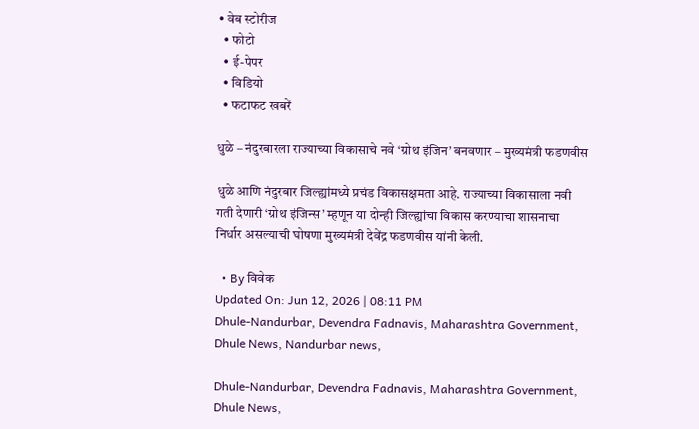• वेब स्टोरीज
  • फोटो
  • ई-पेपर
  • विडियो
  • फटाफट खबरें

धुळे – नंदुरबारला राज्याच्या विकासाचे नवे ‘ग्रोथ इंजिन’ बनवणार – मुख्यमंत्री फडणवीस

धुळे आणि नंदुरबार जिल्ह्यांमध्ये प्रचंड विकासक्षमता आहे. राज्याच्या विकासाला नवी गती देणारी ‘ग्रोथ इंजिन्स’ म्हणून या दोन्ही जिल्ह्यांचा विकास करण्याचा शासनाचा निर्धार असल्याची घोषणा मुख्यमंत्री देवेंद्र फडणवीस यांनी केली.

  • By विवेक
Updated On: Jun 12, 2026 | 08:11 PM
Dhule-Nandurbar, Devendra Fadnavis, Maharashtra Government, Dhule News, Nandurbar news,

Dhule-Nandurbar, Devendra Fadnavis, Maharashtra Government, Dhule News,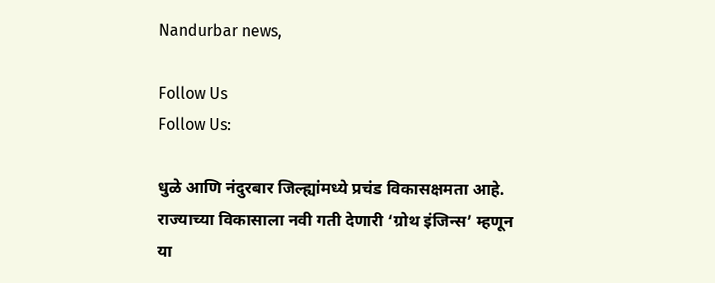Nandurbar news,

Follow Us
Follow Us:

धुळे आणि नंदुरबार जिल्ह्यांमध्ये प्रचंड विकासक्षमता आहे. राज्याच्या विकासाला नवी गती देणारी ‘ग्रोथ इंजिन्स’ म्हणून या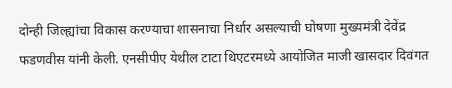दोन्ही जिल्ह्यांचा विकास करण्याचा शासनाचा निर्धार असल्याची घोषणा मुख्यमंत्री देवेंद्र फडणवीस यांनी केली. एनसीपीए येथील टाटा थिएटरमध्ये आयोजित माजी खासदार दिवंगत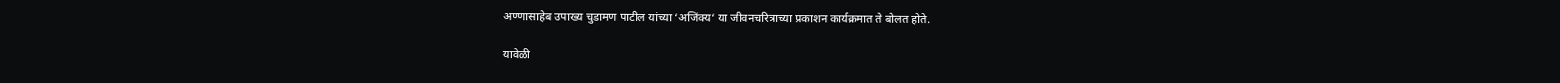अण्णासाहेब उपाख्य चुडामण पाटील यांच्या ‘अजिंक्य‘ या जीवनचरित्राच्या प्रकाशन कार्यक्रमात ते बोलत होते.

यावेळी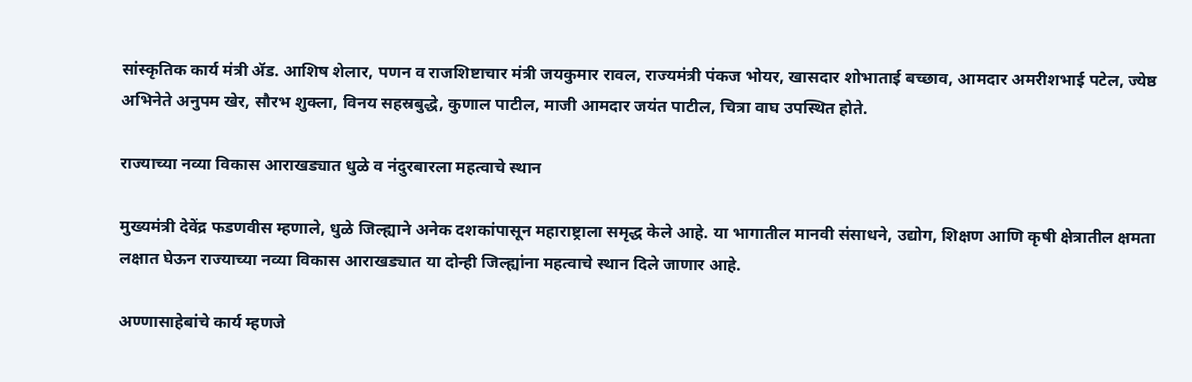सांस्कृतिक कार्य मंत्री ॲड. आशिष शेलार, पणन व राजशिष्टाचार मंत्री जयकुमार रावल, राज्यमंत्री पंकज भोयर, खासदार शोभाताई बच्छाव, आमदार अमरीशभाई पटेल, ज्येष्ठ अभिनेते अनुपम खेर, सौरभ शुक्ला, विनय सहस्रबुद्धे, कुणाल पाटील, माजी आमदार जयंत पाटील, चित्रा वाघ उपस्थित होते.

राज्याच्या नव्या विकास आराखड्यात धुळे व नंदुरबारला महत्वाचे स्थान

मुख्यमंत्री देवेंद्र फडणवीस म्हणाले, धुळे जिल्ह्याने अनेक दशकांपासून महाराष्ट्राला समृद्ध केले आहे. या भागातील मानवी संसाधने, उद्योग, शिक्षण आणि कृषी क्षेत्रातील क्षमता लक्षात घेऊन राज्याच्या नव्या विकास आराखड्यात या दोन्ही जिल्ह्यांना महत्वाचे स्थान दिले जाणार आहे.

अण्णासाहेबांचे कार्य म्हणजे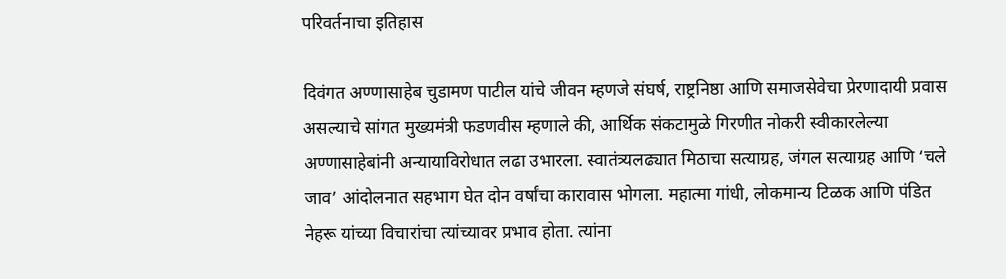परिवर्तनाचा इतिहास

दिवंगत अण्णासाहेब चुडामण पाटील यांचे जीवन म्हणजे संघर्ष, राष्ट्रनिष्ठा आणि समाजसेवेचा प्रेरणादायी प्रवास असल्याचे सांगत मुख्यमंत्री फडणवीस म्हणाले की, आर्थिक संकटामुळे गिरणीत नोकरी स्वीकारलेल्या अण्णासाहेबांनी अन्यायाविरोधात लढा उभारला. स्वातंत्र्यलढ्यात मिठाचा सत्याग्रह, जंगल सत्याग्रह आणि ‘चले जाव’ आंदोलनात सहभाग घेत दोन वर्षांचा कारावास भोगला. महात्मा गांधी, लोकमान्य टिळक आणि पंडित नेहरू यांच्या विचारांचा त्यांच्यावर प्रभाव होता. त्यांना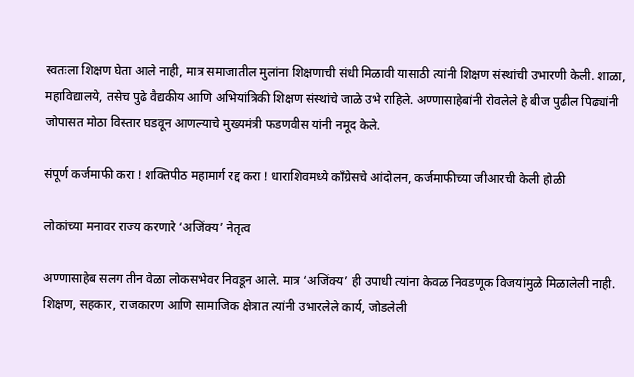स्वतःला शिक्षण घेता आले नाही, मात्र समाजातील मुलांना शिक्षणाची संधी मिळावी यासाठी त्यांनी शिक्षण संस्थांची उभारणी केली. शाळा, महाविद्यालये, तसेच पुढे वैद्यकीय आणि अभियांत्रिकी शिक्षण संस्थांचे जाळे उभे राहिले. अण्णासाहेबांनी रोवलेले हे बीज पुढील पिढ्यांनी जोपासत मोठा विस्तार घडवून आणल्याचे मुख्यमंत्री फडणवीस यांनी नमूद केले.

संपूर्ण कर्जमाफी करा ! शक्तिपीठ महामार्ग रद्द करा ! धाराशिवमध्ये कॉंग्रेसचे आंदोलन, कर्जमाफीच्या जीआरची केली होळी

लोकांच्या मनावर राज्य करणारे ‘अजिंक्य’ नेतृत्व

अण्णासाहेब सलग तीन वेळा लोकसभेवर निवडून आले. मात्र ‘अजिंक्य’ ही उपाधी त्यांना केवळ निवडणूक विजयांमुळे मिळालेली नाही. शिक्षण, सहकार, राजकारण आणि सामाजिक क्षेत्रात त्यांनी उभारलेले कार्य, जोडलेली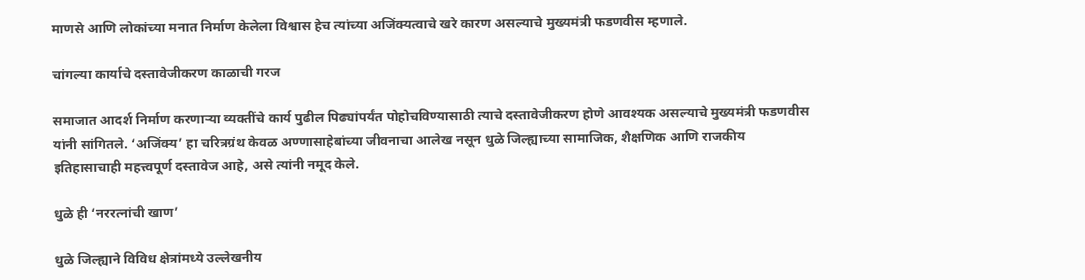माणसे आणि लोकांच्या मनात निर्माण केलेला विश्वास हेच त्यांच्या अजिंक्यत्वाचे खरे कारण असल्याचे मुख्यमंत्री फडणवीस म्हणाले.

चांगल्या कार्याचे दस्तावेजीकरण काळाची गरज

समाजात आदर्श निर्माण करणाऱ्या व्यक्तींचे कार्य पुढील पिढ्यांपर्यंत पोहोचविण्यासाठी त्याचे दस्तावेजीकरण होणे आवश्यक असल्याचे मुख्यमंत्री फडणवीस यांनी सांगितले. ‘अजिंक्य’ हा चरित्रग्रंथ केवळ अण्णासाहेबांच्या जीवनाचा आलेख नसून धुळे जिल्ह्याच्या सामाजिक, शैक्षणिक आणि राजकीय इतिहासाचाही महत्त्वपूर्ण दस्तावेज आहे, असे त्यांनी नमूद केले.

धुळे ही ‘नररत्नांची खाण’

धुळे जिल्ह्याने विविध क्षेत्रांमध्ये उल्लेखनीय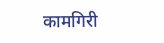कामगिरी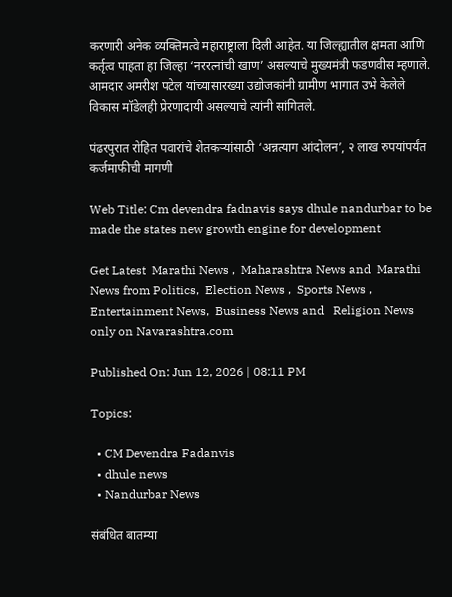करणारी अनेक व्यक्तिमत्वे महाराष्ट्राला दिली आहेत. या जिल्ह्यातील क्षमता आणि कर्तृत्व पाहता हा जिल्हा ‘नररत्नांची खाण’ असल्याचे मुख्यमंत्री फडणवीस म्हणाले. आमदार अमरीश पटेल यांच्यासारख्या उद्योजकांनी ग्रामीण भागात उभे केलेले विकास मॉडेलही प्रेरणादायी असल्याचे त्यांनी सांगितले.

पंढरपुरात रोहित पवारांचे शेतकऱ्यांसाठी ‘अन्नत्याग आंदोलन’, २ लाख रुपयांपर्यंत कर्जमाफीची मागणी

Web Title: Cm devendra fadnavis says dhule nandurbar to be made the states new growth engine for development

Get Latest  Marathi News ,  Maharashtra News and  Marathi News from Politics,  Election News ,  Sports News ,  Entertainment News,  Business News and   Religion News  only on Navarashtra.com

Published On: Jun 12, 2026 | 08:11 PM

Topics:

  • CM Devendra Fadanvis
  • dhule news
  • Nandurbar News

संबंधित बातम्या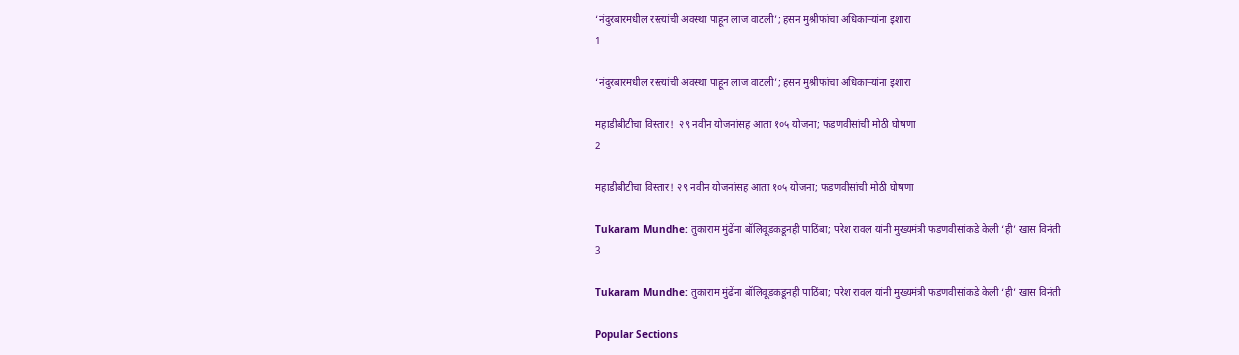‘नंदुरबारमधील रस्त्यांची अवस्था पाहून लाज वाटली’; हसन मुश्रीफांचा अधिकाऱ्यांना इशारा
1

‘नंदुरबारमधील रस्त्यांची अवस्था पाहून लाज वाटली’; हसन मुश्रीफांचा अधिकाऱ्यांना इशारा

महाडीबीटीचा विस्तार!  २९ नवीन योजनांसह आता १०५ योजना; फडणवीसांची मोठी घोषणा
2

महाडीबीटीचा विस्तार! २९ नवीन योजनांसह आता १०५ योजना; फडणवीसांची मोठी घोषणा

Tukaram Mundhe: तुकाराम मुंढेंना बॉलिवूडकडूनही पाठिंबा; परेश रावल यांनी मुख्यमंत्री फडणवीसांकडे केली ‘ही’ खास विनंती
3

Tukaram Mundhe: तुकाराम मुंढेंना बॉलिवूडकडूनही पाठिंबा; परेश रावल यांनी मुख्यमंत्री फडणवीसांकडे केली ‘ही’ खास विनंती

Popular Sections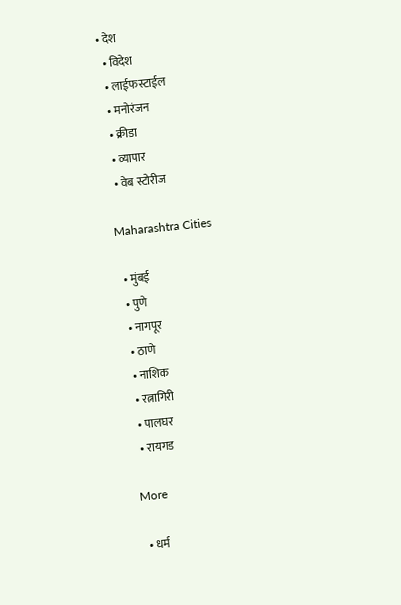• देश
  • विदेश
  • लाईफस्टाईल
  • मनोरंजन
  • क्रीडा
  • व्यापार
  • वेब स्टोरीज

Maharashtra Cities

  • मुंबई
  • पुणे
  • नागपूर
  • ठाणे
  • नाशिक
  • रत्नागिरी
  • पालघर
  • रायगड

More

  • धर्म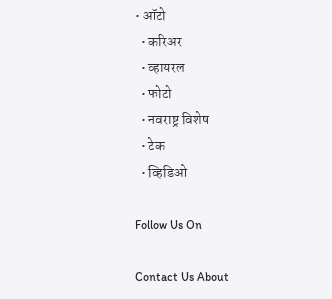• ऑटो
  • करिअर
  • व्हायरल
  • फोटो
  • नवराष्ट्र विशेष
  • टेक
  • व्हिडिओ

Follow Us On

Contact Us About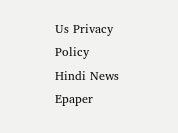Us Privacy Policy
Hindi News Epaper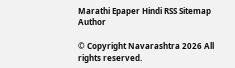Marathi Epaper Hindi RSS Sitemap Author

© Copyright Navarashtra 2026 All rights reserved.